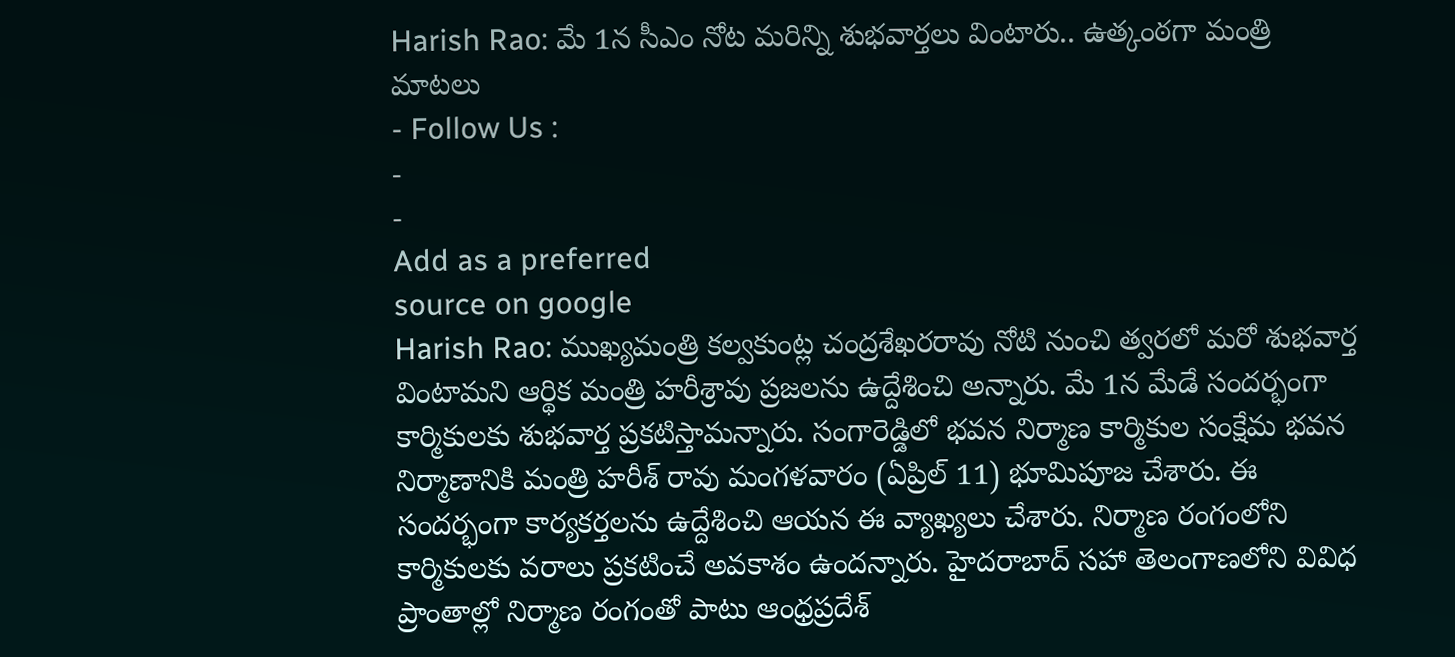Harish Rao: మే 1న సీఎం నోట మరిన్ని శుభవార్తలు వింటారు.. ఉత్కంఠగా మంత్రి మాటలు
- Follow Us :
-
-
Add as a preferred
source on google
Harish Rao: ముఖ్యమంత్రి కల్వకుంట్ల చంద్రశేఖరరావు నోటి నుంచి త్వరలో మరో శుభవార్త వింటామని ఆర్థిక మంత్రి హరీశ్రావు ప్రజలను ఉద్దేశించి అన్నారు. మే 1న మేడే సందర్భంగా కార్మికులకు శుభవార్త ప్రకటిస్తామన్నారు. సంగారెడ్డిలో భవన నిర్మాణ కార్మికుల సంక్షేమ భవన నిర్మాణానికి మంత్రి హరీశ్ రావు మంగళవారం (ఏప్రిల్ 11) భూమిపూజ చేశారు. ఈ సందర్భంగా కార్యకర్తలను ఉద్దేశించి ఆయన ఈ వ్యాఖ్యలు చేశారు. నిర్మాణ రంగంలోని కార్మికులకు వరాలు ప్రకటించే అవకాశం ఉందన్నారు. హైదరాబాద్ సహా తెలంగాణలోని వివిధ ప్రాంతాల్లో నిర్మాణ రంగంతో పాటు ఆంధ్రప్రదేశ్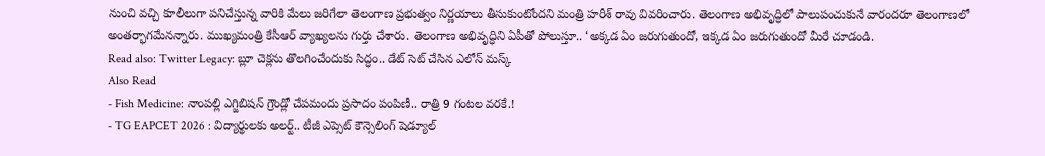నుంచి వచ్చి కూలీలుగా పనిచేస్తున్న వారికి మేలు జరిగేలా తెలంగాణ ప్రభుత్వం నిర్ణయాలు తీసుకుంటోందని మంత్రి హరీశ్ రావు వివరించారు. తెలంగాణ అభివృద్ధిలో పాలుపంచుకునే వారందరూ తెలంగాణలో అంతర్భాగమేనన్నారు. ముఖ్యమంత్రి కేసీఆర్ వ్యాఖ్యలను గుర్తు చేశారు. తెలంగాణ అభివృద్ధిని ఏపీతో పోలుస్తూ.. ‘అక్కడ ఏం జరుగుతుందో, ఇక్కడ ఏం జరుగుతుందో మీరే చూడండి.
Read also: Twitter Legacy: బ్లూ చెక్లను తొలగించేందుకు సిద్ధం.. డేట్ సెట్ చేసిన ఎలోన్ మస్క్
Also Read
- Fish Medicine: నాంపల్లి ఎగ్జిబిషన్ గ్రౌండ్లో చేపమందు ప్రసాదం పంపిణీ.. రాత్రి 9 గంటల వరకే.!
- TG EAPCET 2026 : విద్యార్థులకు అలర్ట్.. టీజీ ఎప్సెట్ కౌన్సెలింగ్ షెడ్యూల్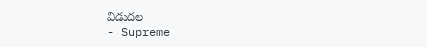విడుదల
- Supreme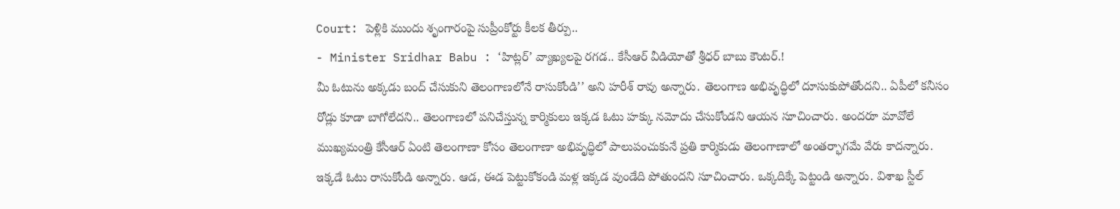Court: పెళ్లికి ముందు శృంగారంపై సుప్రీంకోర్టు కీలక తీర్పు..
- Minister Sridhar Babu : ‘హిట్లర్’ వ్యాఖ్యలపై రగడ.. కేసీఆర్ వీడియోతో శ్రీధర్ బాబు కౌంటర్.!
మీ ఓటును అక్కడు బంద్ చేసుకుని తెలంగాణలోనే రాసుకోండి’’ అని హరీశ్ రావు అన్నారు. తెలంగాణ అభివృద్ధిలో దూసుకుపోతోందని.. ఏపీలో కనీసం రోడ్లు కూడా బాగోలేదని.. తెలంగాణలో పనిచేస్తున్న కార్మికులు ఇక్కడ ఓటు హక్కు నమోదు చేసుకోండని ఆయన సూచించారు. అందరూ మావోలే ముఖ్యమంత్రి కేసీఆర్ ఏంటి తెలంగాణా కోసం తెలంగాణా అభివృద్ధిలో పాలుపంచుకునే ప్రతి కార్మికుడు తెలంగాణాలో అంతర్భాగమే వేరు కాదన్నారు. ఇక్కడే ఓటు రాసుకోండి అన్నారు. ఆడ, ఈడ పెట్టుకోకండి మళ్ల ఇక్కడ వుండేది పోతుందని సూచించారు. ఒక్కదిక్కే పెట్టండి అన్నారు. విశాఖ స్టీల్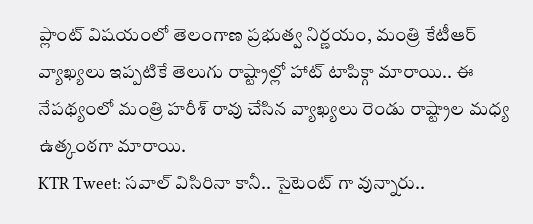ప్లాంట్ విషయంలో తెలంగాణ ప్రభుత్వ నిర్ణయం, మంత్రి కేటీఆర్ వ్యాఖ్యలు ఇప్పటికే తెలుగు రాష్ట్రాల్లో హాట్ టాపిక్గా మారాయి.. ఈ నేపథ్యంలో మంత్రి హరీశ్ రావు చేసిన వ్యాఖ్యలు రెండు రాష్ట్రాల మధ్య ఉత్కంఠగా మారాయి.
KTR Tweet: సవాల్ విసిరినా కానీ.. సైటెంట్ గా వున్నారు..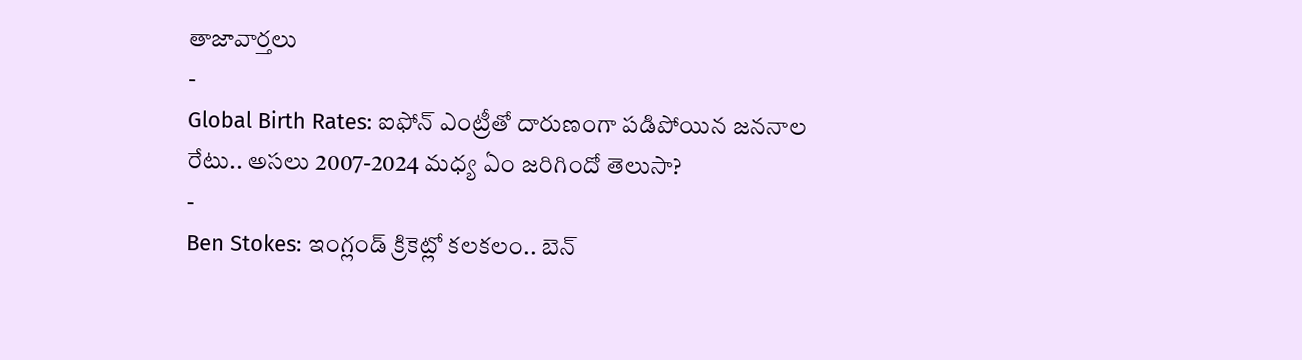తాజావార్తలు
-
Global Birth Rates: ఐఫోన్ ఎంట్రీతో దారుణంగా పడిపోయిన జననాల రేటు.. అసలు 2007-2024 మధ్య ఏం జరిగిందో తెలుసా?
-
Ben Stokes: ఇంగ్లండ్ క్రికెట్లో కలకలం.. బెన్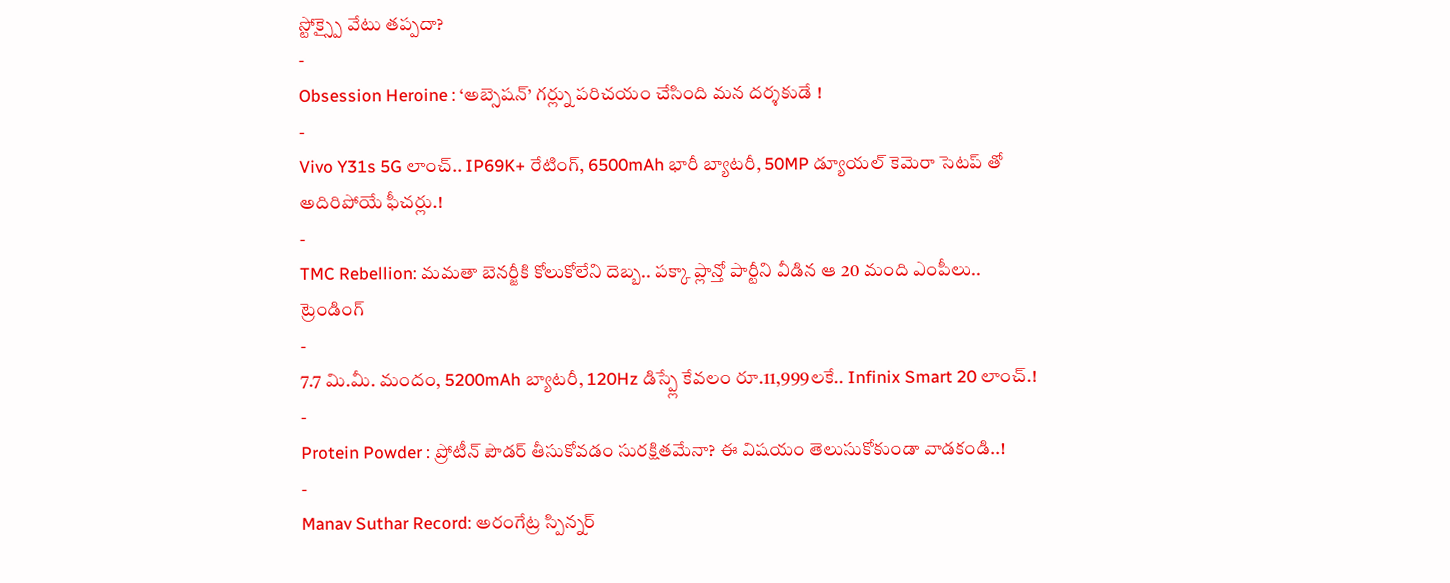స్టోక్స్పై వేటు తప్పదా?
-
Obsession Heroine : ‘అబ్సెషన్’ గర్ల్ను పరిచయం చేసింది మన దర్శకుడే !
-
Vivo Y31s 5G లాంచ్.. IP69K+ రేటింగ్, 6500mAh భారీ బ్యాటరీ, 50MP డ్యూయల్ కెమెరా సెటప్ తో అదిరిపోయే ఫీచర్లు.!
-
TMC Rebellion: మమతా బెనర్జీకి కోలుకోలేని దెబ్బ.. పక్కా ప్లాన్తో పార్టీని వీడిన ఆ 20 మంది ఎంపీలు..
ట్రెండింగ్
-
7.7 మి.మీ. మందం, 5200mAh బ్యాటరీ, 120Hz డిస్ప్లే కేవలం రూ.11,999లకే.. Infinix Smart 20 లాంచ్.!
-
Protein Powder : ప్రోటీన్ పౌడర్ తీసుకోవడం సురక్షితమేనా? ఈ విషయం తెలుసుకోకుండా వాడకండి..!
-
Manav Suthar Record: అరంగేట్ర స్పిన్నర్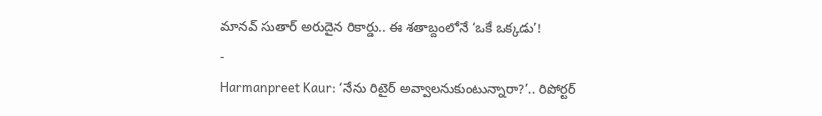మానవ్ సుతార్ అరుదైన రికార్డు.. ఈ శతాబ్దంలోనే ‘ఒకే ఒక్కడు’!
-
Harmanpreet Kaur: ‘నేను రిటైర్ అవ్వాలనుకుంటున్నారా?’.. రిపోర్టర్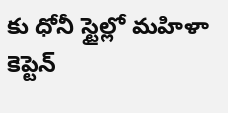కు ధోనీ స్టైల్లో మహిళా కెప్టెన్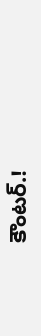కౌంటర్.!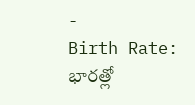-
Birth Rate: భారత్లో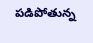పడిపోతున్న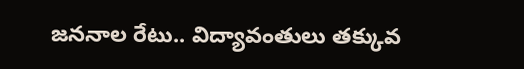జననాల రేటు.. విద్యావంతులు తక్కువ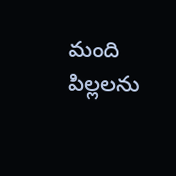మంది పిల్లలను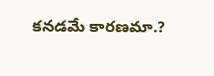కనడమే కారణమా.?